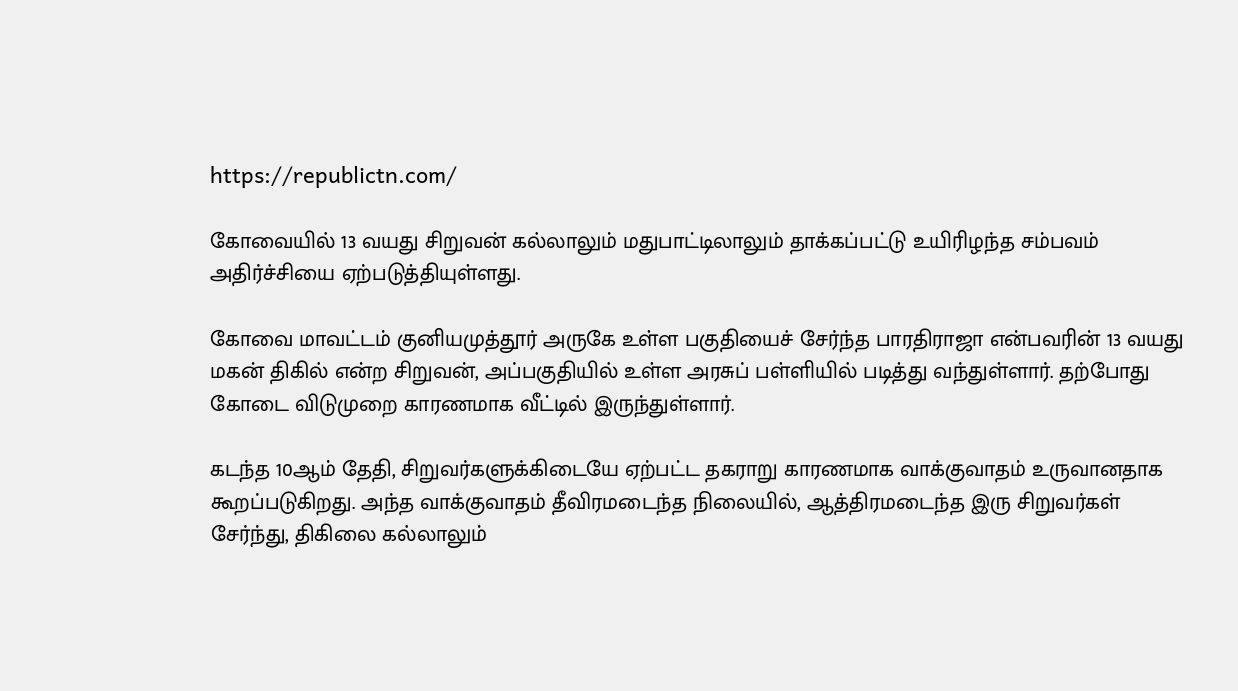https://republictn.com/

கோவையில் 13 வயது சிறுவன் கல்லாலும் மதுபாட்டிலாலும் தாக்கப்பட்டு உயிரிழந்த சம்பவம் அதிர்ச்சியை ஏற்படுத்தியுள்ளது.

கோவை மாவட்டம் குனியமுத்தூர் அருகே உள்ள பகுதியைச் சேர்ந்த பாரதிராஜா என்பவரின் 13 வயது மகன் திகில் என்ற சிறுவன், அப்பகுதியில் உள்ள அரசுப் பள்ளியில் படித்து வந்துள்ளார். தற்போது கோடை விடுமுறை காரணமாக வீட்டில் இருந்துள்ளார்.

கடந்த 10ஆம் தேதி, சிறுவர்களுக்கிடையே ஏற்பட்ட தகராறு காரணமாக வாக்குவாதம் உருவானதாக கூறப்படுகிறது. அந்த வாக்குவாதம் தீவிரமடைந்த நிலையில், ஆத்திரமடைந்த இரு சிறுவர்கள் சேர்ந்து, திகிலை கல்லாலும்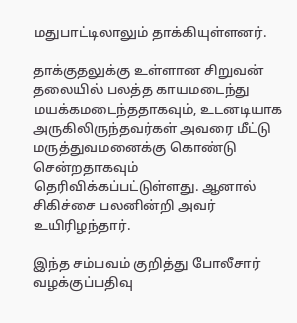மதுபாட்டிலாலும் தாக்கியுள்ளனர்.

தாக்குதலுக்கு உள்ளான சிறுவன் தலையில் பலத்த காயமடைந்து மயக்கமடைந்ததாகவும், உடனடியாக அருகிலிருந்தவர்கள் அவரை மீட்டு மருத்துவமனைக்கு கொண்டு சென்றதாகவும் தெரிவிக்கப்பட்டுள்ளது. ஆனால் சிகிச்சை பலனின்றி அவர் உயிரிழந்தார்.

இந்த சம்பவம் குறித்து போலீசார் வழக்குப்பதிவு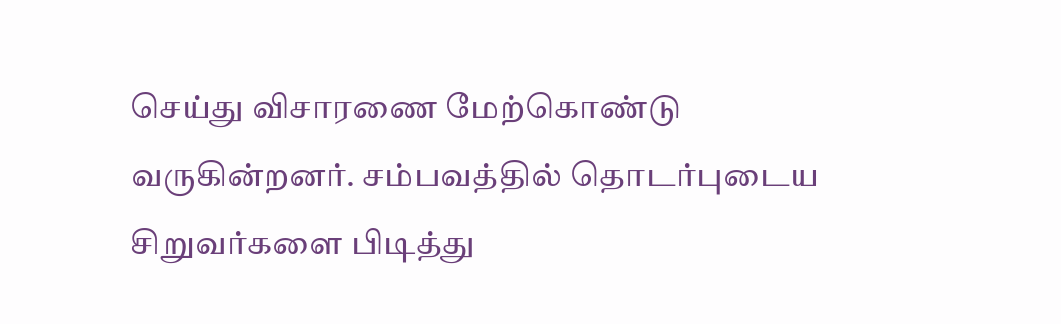செய்து விசாரணை மேற்கொண்டு வருகின்றனர். சம்பவத்தில் தொடர்புடைய சிறுவர்களை பிடித்து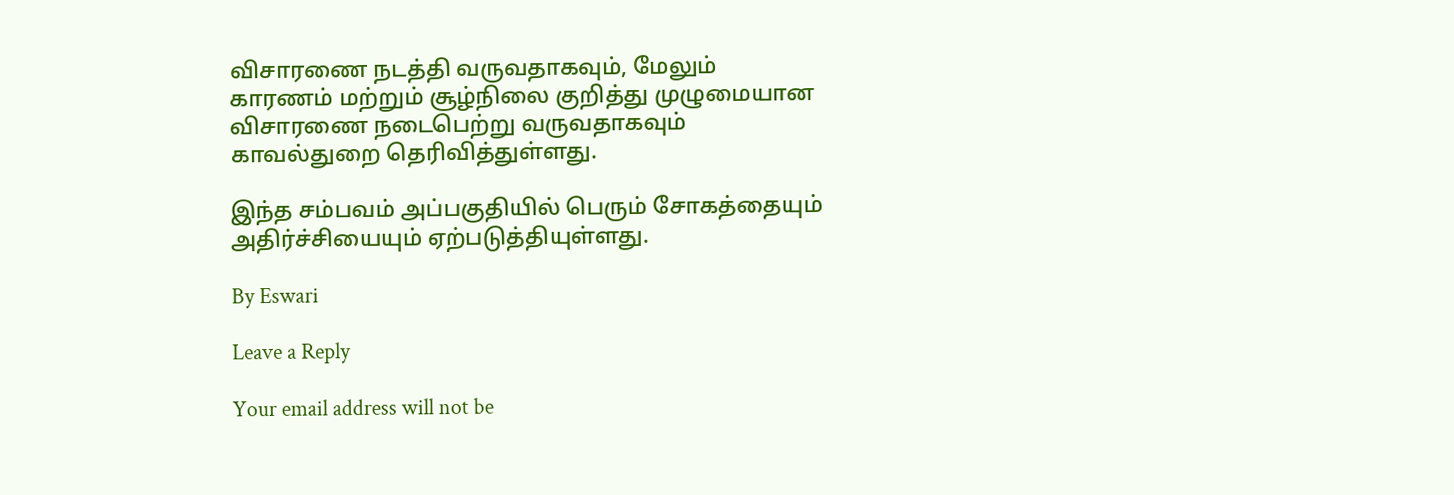விசாரணை நடத்தி வருவதாகவும், மேலும் காரணம் மற்றும் சூழ்நிலை குறித்து முழுமையான விசாரணை நடைபெற்று வருவதாகவும் காவல்துறை தெரிவித்துள்ளது.

இந்த சம்பவம் அப்பகுதியில் பெரும் சோகத்தையும் அதிர்ச்சியையும் ஏற்படுத்தியுள்ளது.

By Eswari

Leave a Reply

Your email address will not be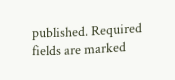published. Required fields are marked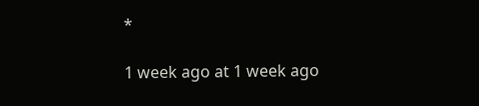*

1 week ago at 1 week ago